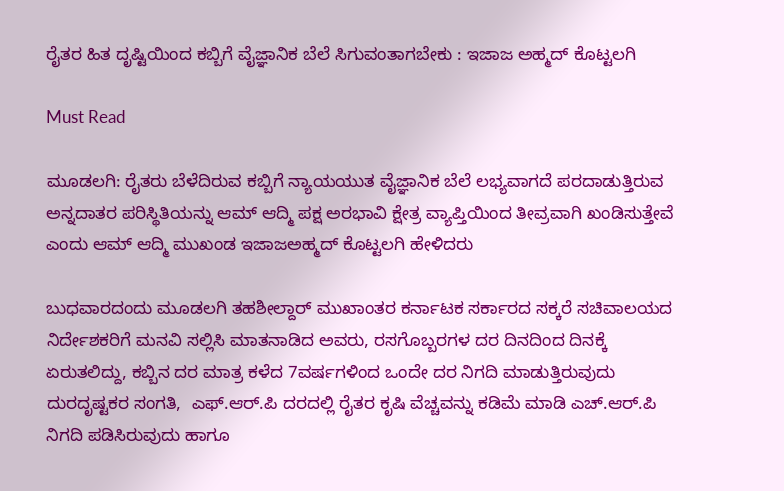ರೈತರ ಹಿತ ದೃಷ್ಟಿಯಿಂದ ಕಬ್ಬಿಗೆ ವೈಜ್ಞಾನಿಕ ಬೆಲೆ ಸಿಗುವಂತಾಗಬೇಕು : ಇಜಾಜ ಅಹ್ಮದ್ ಕೊಟ್ಟಲಗಿ

Must Read

ಮೂಡಲಗಿ: ರೈತರು ಬೆಳೆದಿರುವ ಕಬ್ಬಿಗೆ ನ್ಯಾಯಯುತ ವೈಜ್ಞಾನಿಕ ಬೆಲೆ ಲಭ್ಯವಾಗದೆ ಪರದಾಡುತ್ತಿರುವ ಅನ್ನದಾತರ ಪರಿಸ್ಥಿತಿಯನ್ನು ಆಮ್ ಆದ್ಮಿ ಪಕ್ಷ ಅರಭಾವಿ ಕ್ಷೇತ್ರ ವ್ಯಾಪ್ತಿಯಿಂದ ತೀವ್ರವಾಗಿ ಖಂಡಿಸುತ್ತೇವೆ ಎಂದು ಆಮ್ ಆದ್ಮಿ ಮುಖಂಡ ಇಜಾಜಅಹ್ಮದ್ ಕೊಟ್ಟಲಗಿ ಹೇಳಿದರು

ಬುಧವಾರದಂದು ಮೂಡಲಗಿ ತಹಶೀಲ್ದಾರ್ ಮುಖಾಂತರ ಕರ್ನಾಟಕ ಸರ್ಕಾರದ ಸಕ್ಕರೆ ಸಚಿವಾಲಯದ ನಿರ್ದೇಶಕರಿಗೆ ಮನವಿ ಸಲ್ಲಿಸಿ ಮಾತನಾಡಿದ ಅವರು, ರಸಗೊಬ್ಬರಗಳ ದರ ದಿನದಿಂದ ದಿನಕ್ಕೆ ಏರುತಲಿದ್ದು, ಕಬ್ಬಿನ ದರ ಮಾತ್ರ ಕಳೆದ 7ವರ್ಷಗಳಿಂದ ಒಂದೇ ದರ ನಿಗದಿ ಮಾಡುತ್ತಿರುವುದು ದುರದೃಷ್ಟಕರ ಸಂಗತಿ,  ಎಫ್.ಆರ್.ಪಿ ದರದಲ್ಲಿ ರೈತರ ಕೃಷಿ ವೆಚ್ಚವನ್ನು ಕಡಿಮೆ ಮಾಡಿ ಎಚ್.ಆರ್.ಪಿ ನಿಗದಿ ಪಡಿಸಿರುವುದು ಹಾಗೂ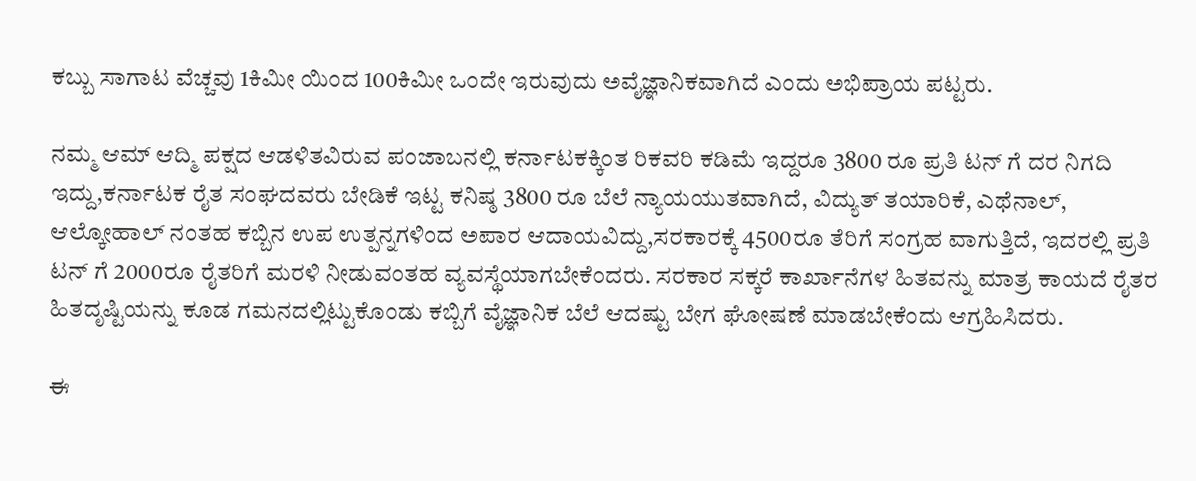ಕಬ್ಬು ಸಾಗಾಟ ವೆಚ್ಚವು 1ಕಿಮೀ ಯಿಂದ 100ಕಿಮೀ ಒಂದೇ ಇರುವುದು ಅವೈಜ್ಞಾನಿಕವಾಗಿದೆ ಎಂದು ಅಭಿಪ್ರಾಯ ಪಟ್ಟರು.

ನಮ್ಮ ಆಮ್ ಆದ್ಮಿ ಪಕ್ಷದ ಆಡಳಿತವಿರುವ ಪಂಜಾಬನಲ್ಲಿ ಕರ್ನಾಟಕಕ್ಕಿಂತ ರಿಕವರಿ ಕಡಿಮೆ ಇದ್ದರೂ 3800 ರೂ ಪ್ರತಿ ಟನ್ ಗೆ ದರ ನಿಗದಿ ಇದ್ದು,ಕರ್ನಾಟಕ ರೈತ ಸಂಘದವರು ಬೇಡಿಕೆ ಇಟ್ಟ ಕನಿಷ್ಠ 3800 ರೂ ಬೆಲೆ ನ್ಯಾಯಯುತವಾಗಿದೆ, ವಿದ್ಯುತ್ ತಯಾರಿಕೆ, ಎಥೆನಾಲ್, ಆಲ್ಕೋಹಾಲ್ ನಂತಹ ಕಬ್ಬಿನ ಉಪ ಉತ್ಪನ್ನಗಳಿಂದ ಅಪಾರ ಆದಾಯವಿದ್ದು,ಸರಕಾರಕ್ಕೆ 4500ರೂ ತೆರಿಗೆ ಸಂಗ್ರಹ ವಾಗುತ್ತಿದೆ, ಇದರಲ್ಲಿ ಪ್ರತಿ ಟನ್ ಗೆ 2000ರೂ ರೈತರಿಗೆ ಮರಳಿ ನೀಡುವಂತಹ ವ್ಯವಸ್ಥೆಯಾಗಬೇಕೆಂದರು. ಸರಕಾರ ಸಕ್ಕರೆ ಕಾರ್ಖಾನೆಗಳ ಹಿತವನ್ನು ಮಾತ್ರ ಕಾಯದೆ ರೈತರ ಹಿತದೃಷ್ಟಿಯನ್ನು ಕೂಡ ಗಮನದಲ್ಲಿಟ್ಟುಕೊಂಡು ಕಬ್ಬಿಗೆ ವೈಜ್ಞಾನಿಕ ಬೆಲೆ ಆದಷ್ಟು ಬೇಗ ಘೋಷಣೆ ಮಾಡಬೇಕೆಂದು ಆಗ್ರಹಿಸಿದರು.

ಈ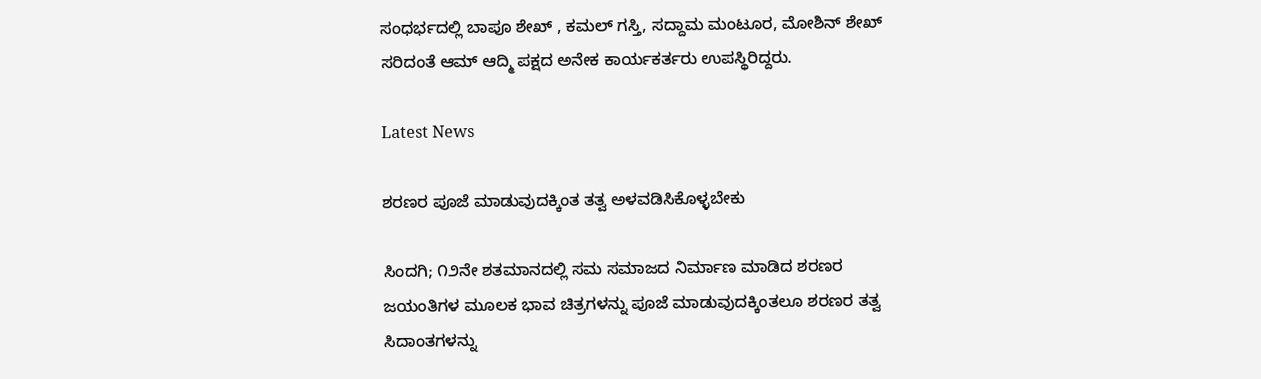ಸಂಧರ್ಭದಲ್ಲಿ ಬಾಪೂ ಶೇಖ್ , ಕಮಲ್ ಗಸ್ತಿ, ಸದ್ದಾಮ ಮಂಟೂರ, ಮೋಶಿನ್ ಶೇಖ್ ಸರಿದಂತೆ ಆಮ್ ಆದ್ಮಿ ಪಕ್ಷದ ಅನೇಕ ಕಾರ್ಯಕರ್ತರು ಉಪಸ್ಥಿರಿದ್ದರು.

Latest News

ಶರಣರ ಪೂಜೆ ಮಾಡುವುದಕ್ಕಿಂತ ತತ್ವ ಅಳವಡಿಸಿಕೊಳ್ಳಬೇಕು

ಸಿಂದಗಿ; ೧೨ನೇ ಶತಮಾನದಲ್ಲಿ ಸಮ ಸಮಾಜದ ನಿರ್ಮಾಣ ಮಾಡಿದ ಶರಣರ ಜಯಂತಿಗಳ ಮೂಲಕ ಭಾವ ಚಿತ್ರಗಳನ್ನು ಪೂಜೆ ಮಾಡುವುದಕ್ಕಿಂತಲೂ ಶರಣರ ತತ್ವ ಸಿದಾಂತಗಳನ್ನು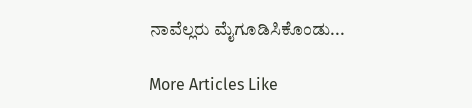ನಾವೆಲ್ಲರು ಮೈಗೂಡಿಸಿಕೊಂಡು...

More Articles Like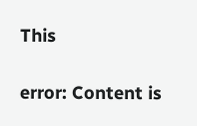This

error: Content is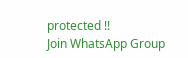protected !!
Join WhatsApp Group